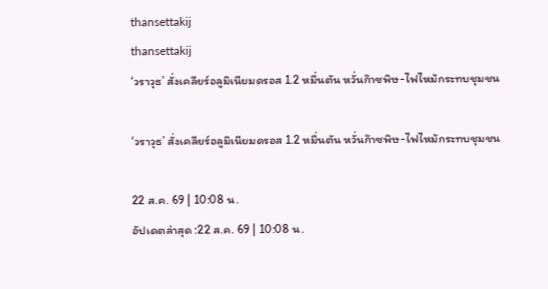thansettakij
thansettakij
‘วราวุธ’ สั่งเคลียร์อลูมิเนียมดรอส 1.2 หมื่นตัน หวั่นก๊าซพิษ-ไฟไหม้กระทบชุมชน

‘วราวุธ’ สั่งเคลียร์อลูมิเนียมดรอส 1.2 หมื่นตัน หวั่นก๊าซพิษ-ไฟไหม้กระทบชุมชน

22 ส.ค. 69 | 10:08 น.
อัปเดตล่าสุด :22 ส.ค. 69 | 10:08 น.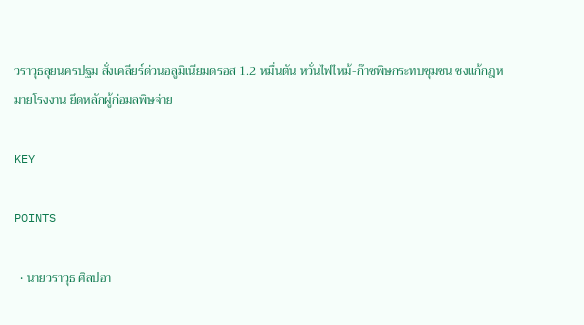วราวุธลุยนครปฐม สั่งเคลียร์ด่วนอลูมิเนียมดรอส 1.2 หมื่นตัน หวั่นไฟไหม้-ก๊าซพิษกระทบชุมชน ชงแก้กฎหมายโรงงาน ยึดหลักผู้ก่อมลพิษจ่าย

KEY

POINTS

  • นายวราวุธ ศิลปอา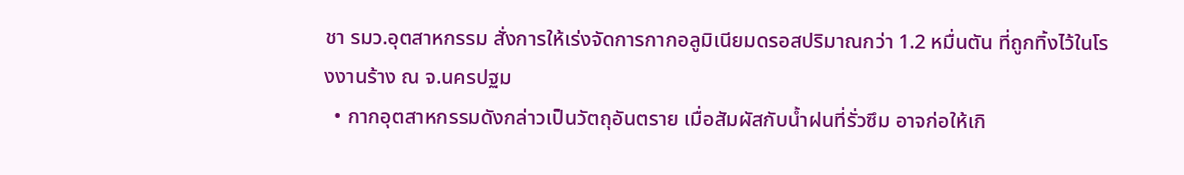ชา รมว.อุตสาหกรรม สั่งการให้เร่งจัดการกากอลูมิเนียมดรอสปริมาณกว่า 1.2 หมื่นตัน ที่ถูกทิ้งไว้ในโรงงานร้าง ณ จ.นครปฐม
  • กากอุตสาหกรรมดังกล่าวเป็นวัตถุอันตราย เมื่อสัมผัสกับน้ำฝนที่รั่วซึม อาจก่อให้เกิ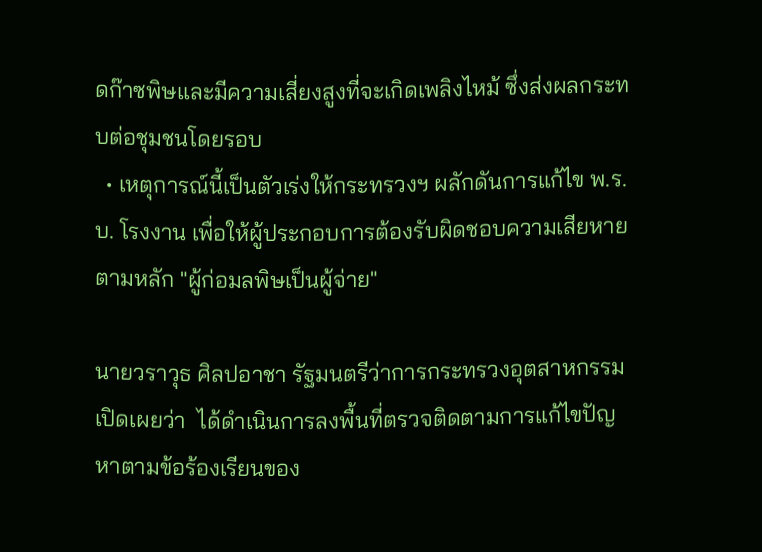ดก๊าซพิษและมีความเสี่ยงสูงที่จะเกิดเพลิงไหม้ ซึ่งส่งผลกระทบต่อชุมชนโดยรอบ
  • เหตุการณ์นี้เป็นตัวเร่งให้กระทรวงฯ ผลักดันการแก้ไข พ.ร.บ. โรงงาน เพื่อให้ผู้ประกอบการต้องรับผิดชอบความเสียหายตามหลัก "ผู้ก่อมลพิษเป็นผู้จ่าย"

นายวราวุธ ศิลปอาชา รัฐมนตรีว่าการกระทรวงอุตสาหกรรม เปิดเผยว่า  ได้ดำเนินการลงพื้นที่ตรวจติดตามการแก้ไขปัญหาตามข้อร้องเรียนของ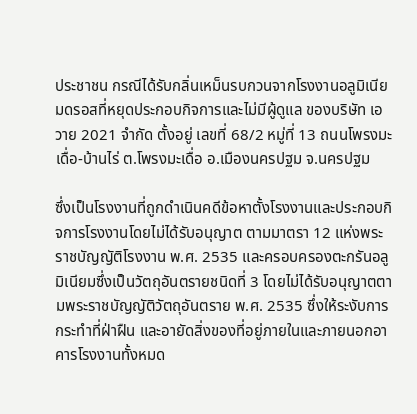ประชาชน กรณีได้รับกลิ่นเหม็นรบกวนจากโรงงานอลูมิเนียมดรอสที่หยุดประกอบกิจการและไม่มีผู้ดูแล ของบริษัท เอวาย 2021 จำกัด ตั้งอยู่ เลขที่ 68/2 หมู่ที่ 13 ถนนโพรงมะเดื่อ-บ้านไร่ ต.โพรงมะเดื่อ อ.เมืองนครปฐม จ.นครปฐม

ซึ่งเป็นโรงงานที่ถูกดำเนินคดีข้อหาตั้งโรงงานและประกอบกิจการโรงงานโดยไม่ได้รับอนุญาต ตามมาตรา 12 แห่งพระราชบัญญัติโรงงาน พ.ศ. 2535 และครอบครองตะกรันอลูมิเนียมซึ่งเป็นวัตถุอันตรายชนิดที่ 3 โดยไม่ได้รับอนุญาตตามพระราชบัญญัติวัตถุอันตราย พ.ศ. 2535 ซึ่งให้ระงับการกระทำที่ฝ่าฝืน และอายัดสิ่งของที่อยู่ภายในและภายนอกอาคารโรงงานทั้งหมด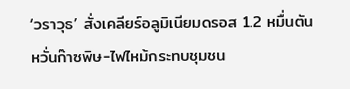‘วราวุธ’ สั่งเคลียร์อลูมิเนียมดรอส 1.2 หมื่นตัน หวั่นก๊าซพิษ-ไฟไหม้กระทบชุมชน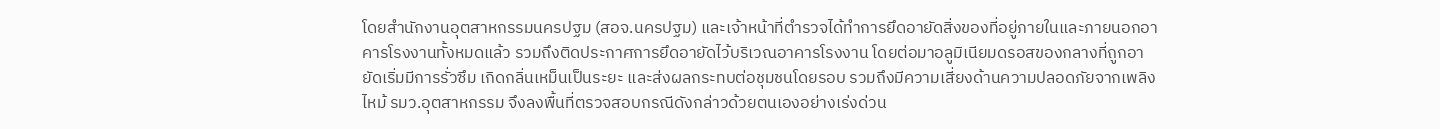โดยสำนักงานอุตสาหกรรมนครปฐม (สอจ.นครปฐม) และเจ้าหน้าที่ตำรวจได้ทำการยึดอายัดสิ่งของที่อยู่ภายในและภายนอกอาคารโรงงานทั้งหมดแล้ว รวมถึงติดประกาศการยึดอายัดไว้บริเวณอาคารโรงงาน โดยต่อมาอลูมิเนียมดรอสของกลางที่ถูกอายัดเริ่มมีการรั่วซึม เกิดกลิ่นเหม็นเป็นระยะ และส่งผลกระทบต่อชุมชนโดยรอบ รวมถึงมีความเสี่ยงด้านความปลอดภัยจากเพลิงไหม้ รมว.อุตสาหกรรม จึงลงพื้นที่ตรวจสอบกรณีดังกล่าวด้วยตนเองอย่างเร่งด่วน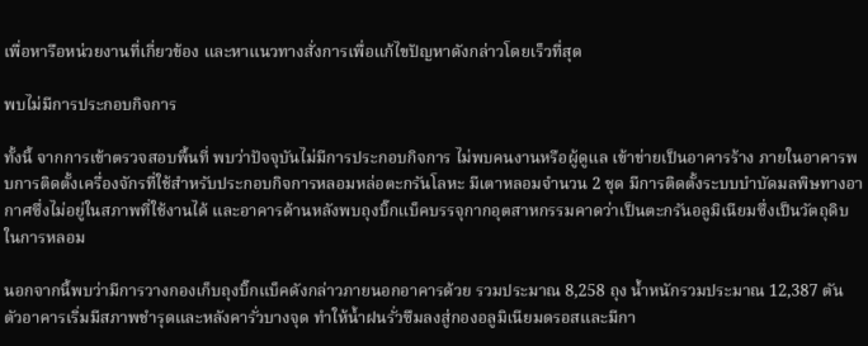เพื่อหารือหน่วยงานที่เกี่ยวข้อง และหาแนวทางสั่งการเพื่อแก้ไขปัญหาดังกล่าวโดยเร็วที่สุด

พบไม่มีการประกอบกิจการ

ทั้งนี้ จากการเข้าตรวจสอบพื้นที่ พบว่าปัจจุบันไม่มีการประกอบกิจการ ไม่พบคนงานหรือผู้ดูแล เข้าข่ายเป็นอาคารร้าง ภายในอาคารพบการติดตั้งเครื่องจักรที่ใช้สำหรับประกอบกิจการหลอมหล่อตะกรันโลหะ มีเตาหลอมจำนวน 2 ชุด มีการติดตั้งระบบบำบัดมลพิษทางอากาศซึ่งไม่อยู่ในสภาพที่ใช้งานได้ และอาคารด้านหลังพบถุงบิ๊กแบ็คบรรจุกากอุตสาหกรรมคาดว่าเป็นตะกรันอลูมิเนียมซึ่งเป็นวัตถุดิบในการหลอม

นอกจากนี้พบว่ามีการวางกองเก็บถุงบิ๊กแบ็คดังกล่าวภายนอกอาคารด้วย รวมประมาณ 8,258 ถุง น้ำหนักรวมประมาณ 12,387 ตัน ตัวอาคารเริ่มมีสภาพชำรุดและหลังคารั่วบางจุด ทำให้น้ำฝนรั่วซึมลงสู่กองอลูมิเนียมดรอสและมีกา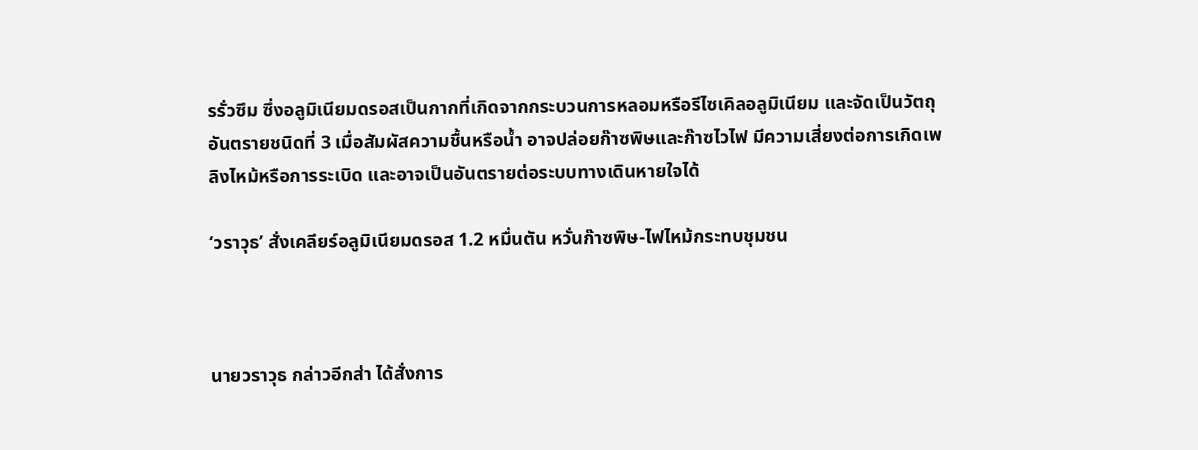รรั่วซึม ซึ่งอลูมิเนียมดรอสเป็นกากที่เกิดจากกระบวนการหลอมหรือรีไซเคิลอลูมิเนียม และจัดเป็นวัตถุอันตรายชนิดที่ 3 เมื่อสัมผัสความชื้นหรือน้ำ อาจปล่อยก๊าซพิษและก๊าซไวไฟ มีความเสี่ยงต่อการเกิดเพลิงไหม้หรือการระเบิด และอาจเป็นอันตรายต่อระบบทางเดินหายใจได้

‘วราวุธ’ สั่งเคลียร์อลูมิเนียมดรอส 1.2 หมื่นตัน หวั่นก๊าซพิษ-ไฟไหม้กระทบชุมชน



นายวราวุธ กล่าวอีกส่า ได้สั่งการ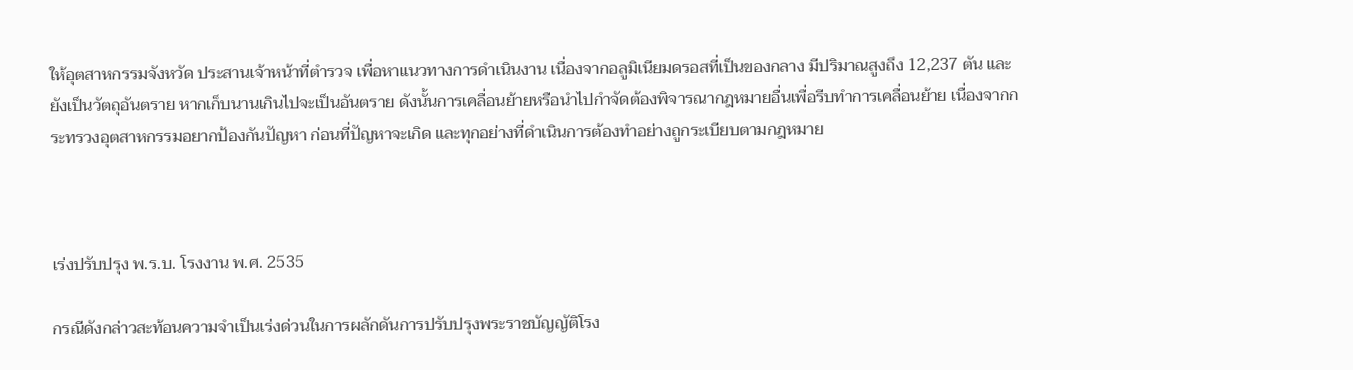ให้อุตสาหกรรมจังหวัด ประสานเจ้าหน้าที่ตำรวจ เพื่อหาแนวทางการดำเนินงาน เนื่องจากอลูมิเนียมดรอสที่เป็นของกลาง มีปริมาณสูงถึง 12,237 ตัน และยังเป็นวัตถุอันตราย หากเก็บนานเกินไปจะเป็นอันตราย ดังนั้นการเคลื่อนย้ายหรือนำไปกำจัดต้องพิจารณากฎหมายอื่นเพื่อรีบทำการเคลื่อนย้าย เนื่องจากกระทรวงอุตสาหกรรมอยากป้องกันปัญหา ก่อนที่ปัญหาจะเกิด และทุกอย่างที่ดำเนินการต้องทำอย่างถูกระเบียบตามกฎหมาย



เร่งปรับปรุง พ.ร.บ. โรงงาน พ.ศ. 2535

กรณีดังกล่าวสะท้อนความจำเป็นเร่งด่วนในการผลักดันการปรับปรุงพระราชบัญญัติโรง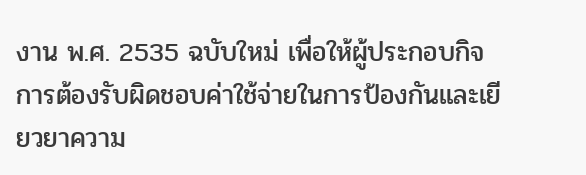งาน พ.ศ. 2535 ฉบับใหม่ เพื่อให้ผู้ประกอบกิจการต้องรับผิดชอบค่าใช้จ่ายในการป้องกันและเยียวยาความ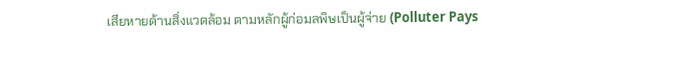เสียหายด้านสิ่งแวดล้อม ตามหลักผู้ก่อมลพิษเป็นผู้จ่าย (Polluter Pays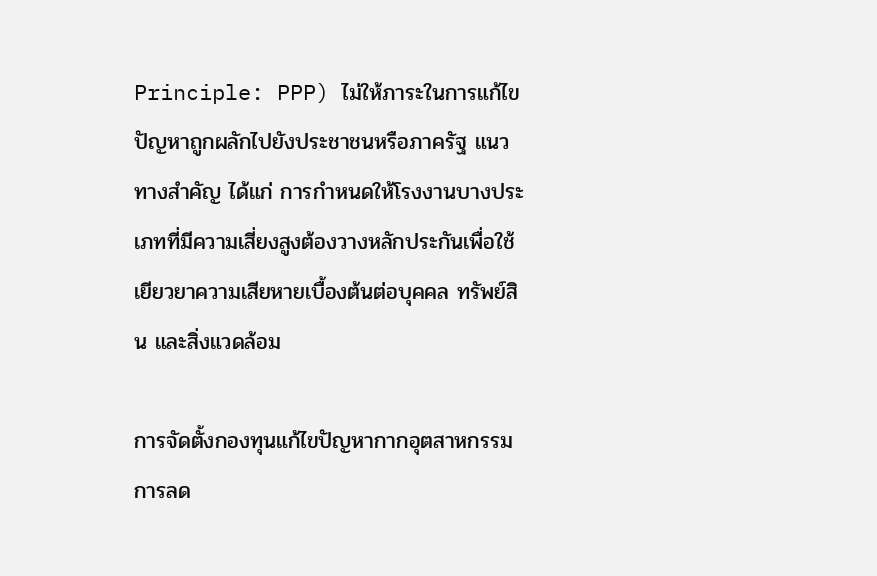Principle: PPP) ไม่ให้ภาระในการแก้ไขปัญหาถูกผลักไปยังประชาชนหรือภาครัฐ แนวทางสำคัญ ได้แก่ การกำหนดให้โรงงานบางประเภทที่มีความเสี่ยงสูงต้องวางหลักประกันเพื่อใช้เยียวยาความเสียหายเบื้องต้นต่อบุคคล ทรัพย์สิน และสิ่งแวดล้อม

การจัดตั้งกองทุนแก้ไขปัญหากากอุตสาหกรรม การลด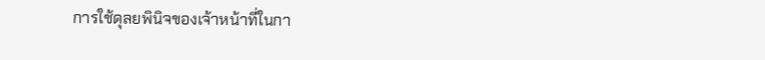การใช้ดุลยพินิจของเจ้าหน้าที่ในกา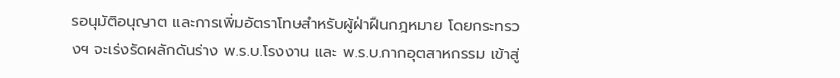รอนุมัติอนุญาต และการเพิ่มอัตราโทษสำหรับผู้ฝ่าฝืนกฎหมาย โดยกระทรวงฯ จะเร่งรัดผลักดันร่าง พ.ร.บ.โรงงาน และ พ.ร.บ.กากอุตสาหกรรม เข้าสู่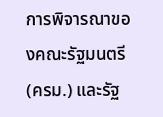การพิจารณาของคณะรัฐมนตรี (ครม.) และรัฐ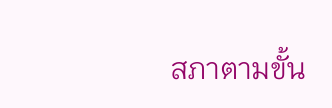สภาตามขั้น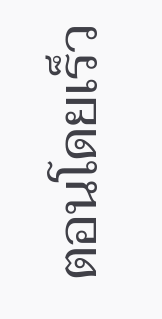ตอนโดยเร็ว